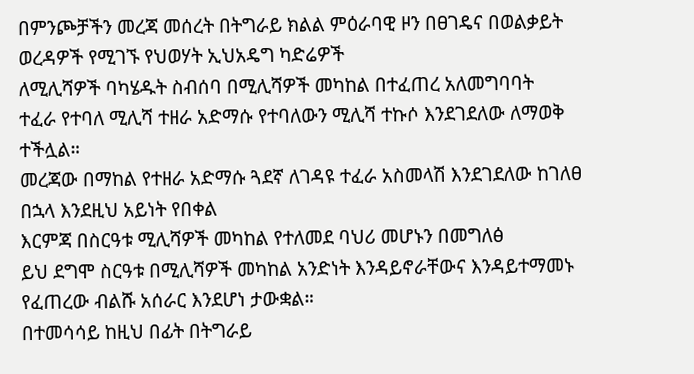በምንጮቻችን መረጃ መሰረት በትግራይ ክልል ምዕራባዊ ዞን በፀገዴና በወልቃይት ወረዳዎች የሚገኙ የህወሃት ኢህአዴግ ካድሬዎች
ለሚሊሻዎች ባካሄዱት ስብሰባ በሚሊሻዎች መካከል በተፈጠረ አለመግባባት
ተፈራ የተባለ ሚሊሻ ተዘራ አድማሱ የተባለውን ሚሊሻ ተኩሶ እንደገደለው ለማወቅ ተችሏል።
መረጃው በማከል የተዘራ አድማሱ ጓደኛ ለገዳዩ ተፈራ አስመላሽ እንደገደለው ከገለፀ በኋላ እንደዚህ አይነት የበቀል
እርምጃ በስርዓቱ ሚሊሻዎች መካከል የተለመደ ባህሪ መሆኑን በመግለፅ
ይህ ደግሞ ስርዓቱ በሚሊሻዎች መካከል አንድነት እንዳይኖራቸውና እንዳይተማመኑ የፈጠረው ብልሹ አሰራር እንደሆነ ታውቋል።
በተመሳሳይ ከዚህ በፊት በትግራይ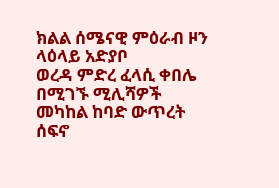ክልል ሰሜናዊ ምዕራብ ዞን ላዕላይ አድያቦ
ወረዳ ምድረ ፈላሲ ቀበሌ በሚገኙ ሚሊሻዎች መካከል ከባድ ውጥረት ሰፍኖ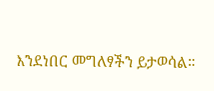እንደነበር መግለፃችን ይታወሳል።